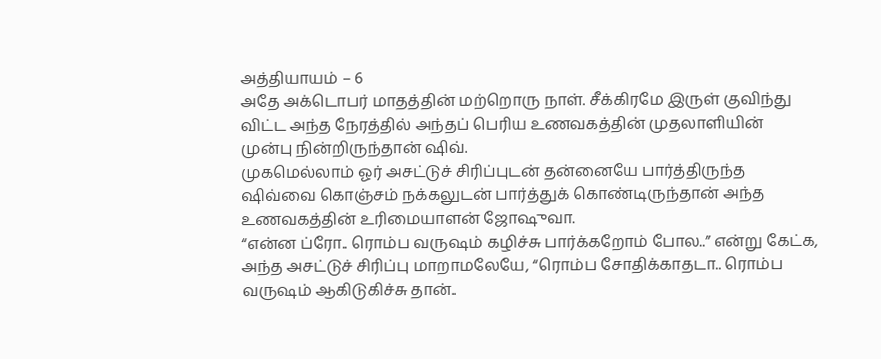அத்தியாயம் – 6
அதே அக்டொபர் மாதத்தின் மற்றொரு நாள். சீக்கிரமே இருள் குவிந்து விட்ட அந்த நேரத்தில் அந்தப் பெரிய உணவகத்தின் முதலாளியின் முன்பு நின்றிருந்தான் ஷிவ்.
முகமெல்லாம் ஓர் அசட்டுச் சிரிப்புடன் தன்னையே பார்த்திருந்த ஷிவ்வை கொஞ்சம் நக்கலுடன் பார்த்துக் கொண்டிருந்தான் அந்த உணவகத்தின் உரிமையாளன் ஜோஷுவா.
“என்ன ப்ரோ.. ரொம்ப வருஷம் கழிச்சு பார்க்கறோம் போல..” என்று கேட்க, அந்த அசட்டுச் சிரிப்பு மாறாமலேயே, “ரொம்ப சோதிக்காதடா.. ரொம்ப வருஷம் ஆகிடுகிச்சு தான்..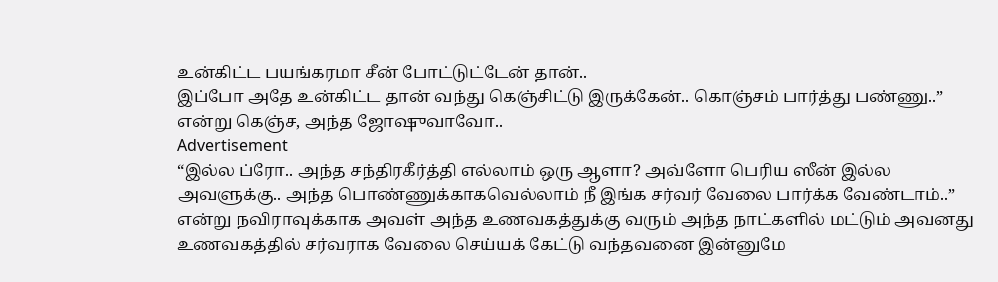உன்கிட்ட பயங்கரமா சீன் போட்டுட்டேன் தான்..
இப்போ அதே உன்கிட்ட தான் வந்து கெஞ்சிட்டு இருக்கேன்.. கொஞ்சம் பார்த்து பண்ணு..” என்று கெஞ்ச, அந்த ஜோஷுவாவோ..
Advertisement
“இல்ல ப்ரோ.. அந்த சந்திரகீர்த்தி எல்லாம் ஒரு ஆளா? அவ்ளோ பெரிய ஸீன் இல்ல அவளுக்கு.. அந்த பொண்ணுக்காகவெல்லாம் நீ இங்க சர்வர் வேலை பார்க்க வேண்டாம்..” என்று நவிராவுக்காக அவள் அந்த உணவகத்துக்கு வரும் அந்த நாட்களில் மட்டும் அவனது உணவகத்தில் சர்வராக வேலை செய்யக் கேட்டு வந்தவனை இன்னுமே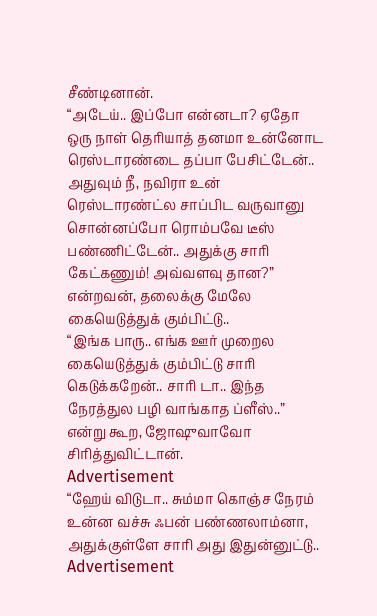சீண்டினான்.
“அடேய்.. இப்போ என்னடா? ஏதோ ஒரு நாள் தெரியாத் தனமா உன்னோட ரெஸ்டாரண்டை தப்பா பேசிட்டேன்.. அதுவும் நீ, நவிரா உன் ரெஸ்டாரண்ட்ல சாப்பிட வருவானு சொன்னப்போ ரொம்பவே டீஸ் பண்ணிட்டேன்.. அதுக்கு சாரி கேட்கணும்! அவ்வளவு தான?” என்றவன், தலைக்கு மேலே கையெடுத்துக் கும்பிட்டு..
“இங்க பாரு.. எங்க ஊர் முறைல கையெடுத்துக் கும்பிட்டு சாரி கெடுக்கறேன்.. சாரி டா.. இந்த நேரத்துல பழி வாங்காத ப்ளீஸ்..” என்று கூற, ஜோஷுவாவோ சிரித்துவிட்டான்.
Advertisement
“ஹேய் விடுடா.. சும்மா கொஞ்ச நேரம் உன்ன வச்சு ஃபன் பண்ணலாம்னா, அதுக்குள்ளே சாரி அது இதுன்னுட்டு..
Advertisement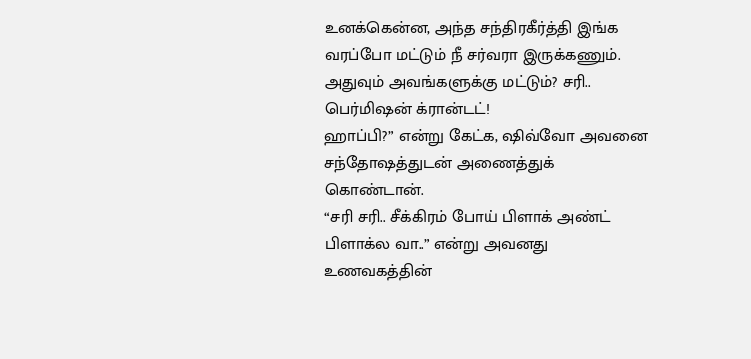உனக்கென்ன, அந்த சந்திரகீர்த்தி இங்க வரப்போ மட்டும் நீ சர்வரா இருக்கணும். அதுவும் அவங்களுக்கு மட்டும்? சரி.. பெர்மிஷன் க்ரான்டட்!
ஹாப்பி?” என்று கேட்க, ஷிவ்வோ அவனை சந்தோஷத்துடன் அணைத்துக் கொண்டான்.
“சரி சரி.. சீக்கிரம் போய் பிளாக் அண்ட் பிளாக்ல வா..” என்று அவனது உணவகத்தின்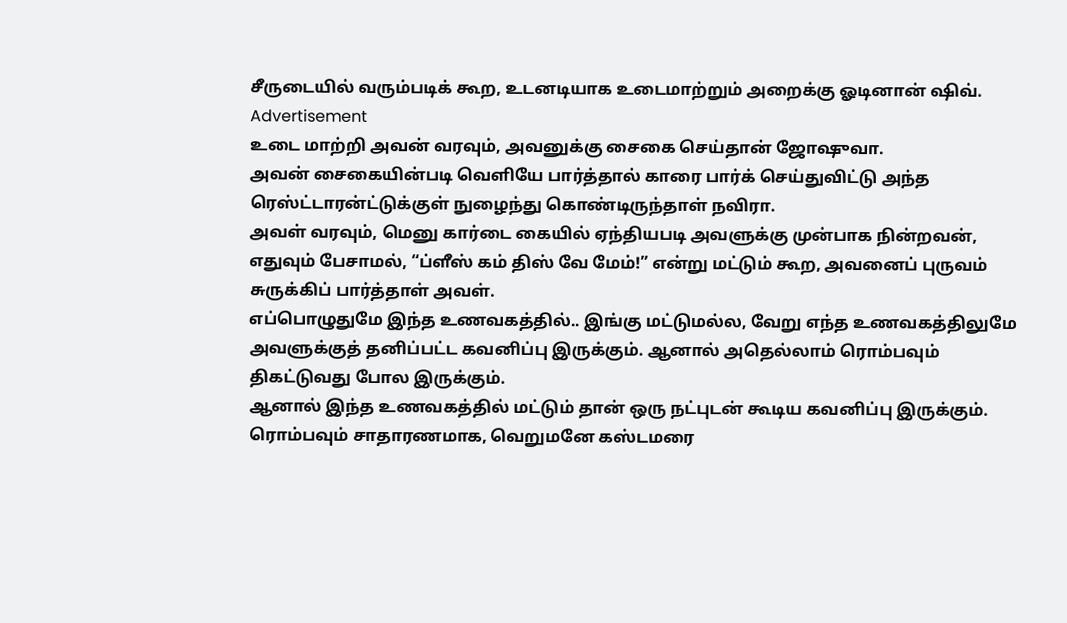சீருடையில் வரும்படிக் கூற, உடனடியாக உடைமாற்றும் அறைக்கு ஓடினான் ஷிவ்.
Advertisement
உடை மாற்றி அவன் வரவும், அவனுக்கு சைகை செய்தான் ஜோஷுவா.
அவன் சைகையின்படி வெளியே பார்த்தால் காரை பார்க் செய்துவிட்டு அந்த ரெஸ்ட்டாரன்ட்டுக்குள் நுழைந்து கொண்டிருந்தாள் நவிரா.
அவள் வரவும், மெனு கார்டை கையில் ஏந்தியபடி அவளுக்கு முன்பாக நின்றவன், எதுவும் பேசாமல், “ப்ளீஸ் கம் திஸ் வே மேம்!” என்று மட்டும் கூற, அவனைப் புருவம் சுருக்கிப் பார்த்தாள் அவள்.
எப்பொழுதுமே இந்த உணவகத்தில்.. இங்கு மட்டுமல்ல, வேறு எந்த உணவகத்திலுமே அவளுக்குத் தனிப்பட்ட கவனிப்பு இருக்கும். ஆனால் அதெல்லாம் ரொம்பவும் திகட்டுவது போல இருக்கும்.
ஆனால் இந்த உணவகத்தில் மட்டும் தான் ஒரு நட்புடன் கூடிய கவனிப்பு இருக்கும்.
ரொம்பவும் சாதாரணமாக, வெறுமனே கஸ்டமரை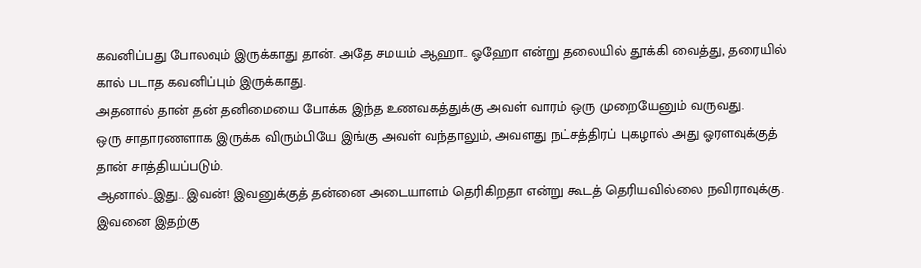கவனிப்பது போலவும் இருக்காது தான். அதே சமயம் ஆஹா.. ஓஹோ என்று தலையில் தூக்கி வைத்து, தரையில் கால் படாத கவனிப்பும் இருக்காது.
அதனால் தான் தன் தனிமையை போக்க இந்த உணவகத்துக்கு அவள் வாரம் ஒரு முறையேனும் வருவது.
ஒரு சாதாரணளாக இருக்க விரும்பியே இங்கு அவள் வந்தாலும், அவளது நட்சத்திரப் புகழால் அது ஓரளவுக்குத் தான் சாத்தியப்படும்.
ஆனால்..இது.. இவன்! இவனுக்குத் தன்னை அடையாளம் தெரிகிறதா என்று கூடத் தெரியவில்லை நவிராவுக்கு.
இவனை இதற்கு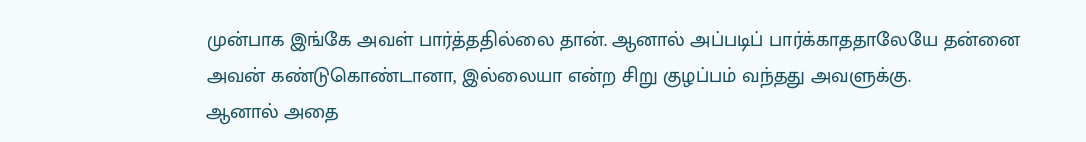முன்பாக இங்கே அவள் பார்த்ததில்லை தான். ஆனால் அப்படிப் பார்க்காததாலேயே தன்னை அவன் கண்டுகொண்டானா, இல்லையா என்ற சிறு குழப்பம் வந்தது அவளுக்கு.
ஆனால் அதை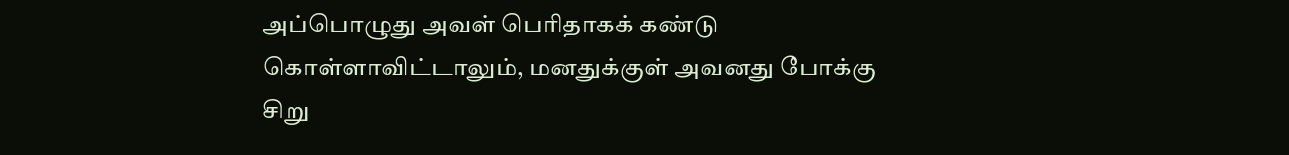அப்பொழுது அவள் பெரிதாகக் கண்டு கொள்ளாவிட்டாலும், மனதுக்குள் அவனது போக்கு சிறு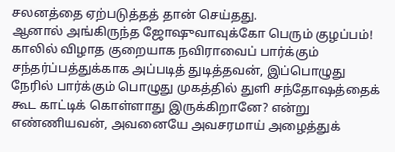சலனத்தை ஏற்படுத்தத் தான் செய்தது.
ஆனால் அங்கிருந்த ஜோஷுவாவுக்கோ பெரும் குழப்பம்!
காலில் விழாத குறையாக நவிராவைப் பார்க்கும் சந்தர்ப்பத்துக்காக அப்படித் துடித்தவன், இப்பொழுது நேரில் பார்க்கும் பொழுது முகத்தில் துளி சந்தோஷத்தைக் கூட காட்டிக் கொள்ளாது இருக்கிறானே? என்று எண்ணியவன், அவனையே அவசரமாய் அழைத்துக்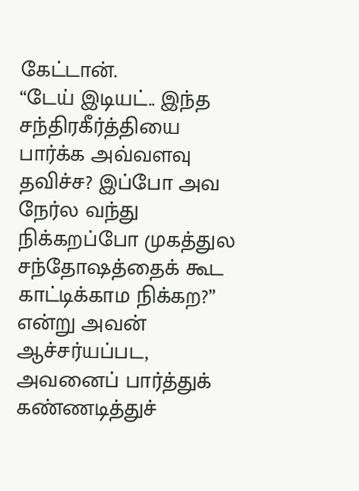கேட்டான்.
“டேய் இடியட்.. இந்த சந்திரகீர்த்தியை பார்க்க அவ்வளவு தவிச்ச? இப்போ அவ நேர்ல வந்து நிக்கறப்போ முகத்துல சந்தோஷத்தைக் கூட காட்டிக்காம நிக்கற?” என்று அவன் ஆச்சர்யப்பட, அவனைப் பார்த்துக் கண்ணடித்துச்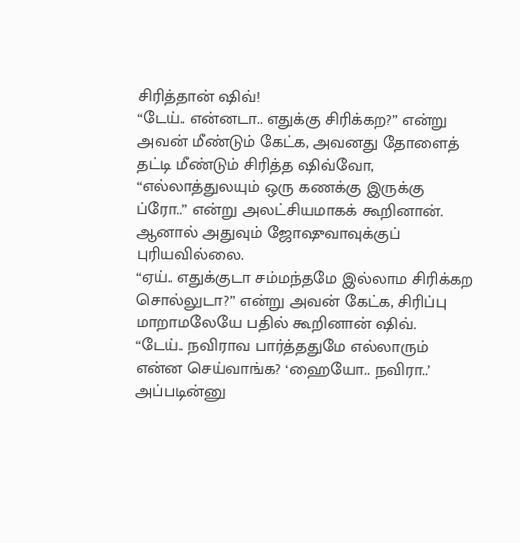சிரித்தான் ஷிவ்!
“டேய்.. என்னடா.. எதுக்கு சிரிக்கற?” என்று அவன் மீண்டும் கேட்க, அவனது தோளைத் தட்டி மீண்டும் சிரித்த ஷிவ்வோ,
“எல்லாத்துலயும் ஒரு கணக்கு இருக்கு ப்ரோ..” என்று அலட்சியமாகக் கூறினான்.
ஆனால் அதுவும் ஜோஷுவாவுக்குப் புரியவில்லை.
“ஏய்.. எதுக்குடா சம்மந்தமே இல்லாம சிரிக்கற சொல்லுடா?” என்று அவன் கேட்க, சிரிப்பு மாறாமலேயே பதில் கூறினான் ஷிவ்.
“டேய்.. நவிராவ பார்த்ததுமே எல்லாரும் என்ன செய்வாங்க? ‘ஹையோ.. நவிரா..’ அப்படின்னு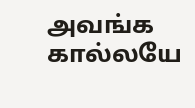அவங்க கால்லயே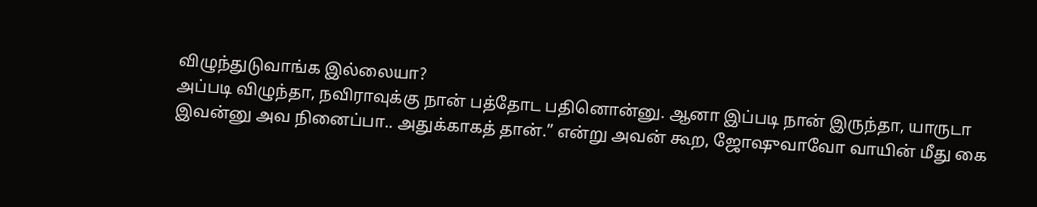விழுந்துடுவாங்க இல்லையா?
அப்படி விழுந்தா, நவிராவுக்கு நான் பத்தோட பதினொன்னு. ஆனா இப்படி நான் இருந்தா, யாருடா இவன்னு அவ நினைப்பா.. அதுக்காகத் தான்.” என்று அவன் கூற, ஜோஷுவாவோ வாயின் மீது கை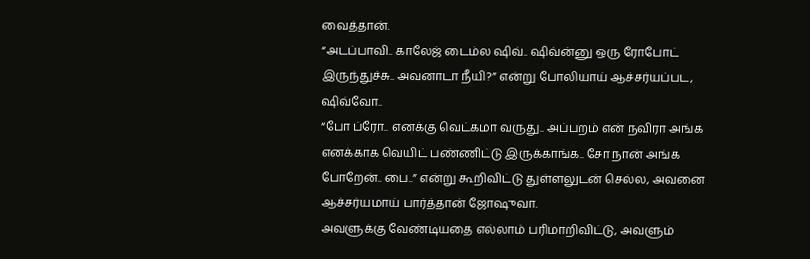வைத்தான்.
“அடப்பாவி.. காலேஜ் டைம்ல ஷிவ்.. ஷிவ்ன்னு ஒரு ரோபோட் இருந்துச்சு.. அவனாடா நீயி?” என்று போலியாய் ஆச்சர்யப்பட, ஷிவ்வோ..
“போ ப்ரோ.. எனக்கு வெட்கமா வருது.. அப்பறம் என் நவிரா அங்க எனக்காக வெயிட் பண்ணிட்டு இருக்காங்க.. சோ நான் அங்க போறேன்.. பை..” என்று கூறிவிட்டு துள்ளலுடன் செல்ல, அவனை ஆச்சர்யமாய் பார்த்தான் ஜோஷுவா.
அவளுக்கு வேண்டியதை எல்லாம் பரிமாறிவிட்டு, அவளும்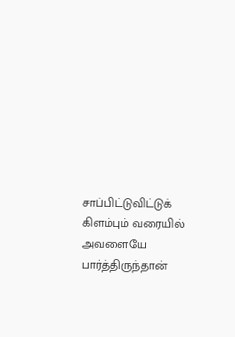சாப்பிட்டுவிட்டுக் கிளம்பும் வரையில் அவளையே பார்த்திருந்தான்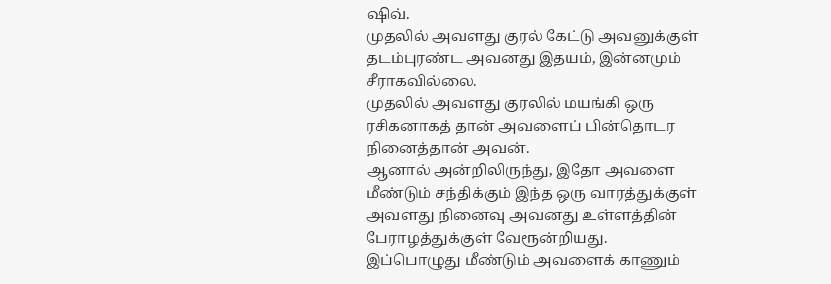ஷிவ்.
முதலில் அவளது குரல் கேட்டு அவனுக்குள் தடம்புரண்ட அவனது இதயம், இன்னமும் சீராகவில்லை.
முதலில் அவளது குரலில் மயங்கி ஒரு ரசிகனாகத் தான் அவளைப் பின்தொடர நினைத்தான் அவன்.
ஆனால் அன்றிலிருந்து, இதோ அவளை மீண்டும் சந்திக்கும் இந்த ஒரு வாரத்துக்குள் அவளது நினைவு அவனது உள்ளத்தின் பேராழத்துக்குள் வேரூன்றியது.
இப்பொழுது மீண்டும் அவளைக் காணும்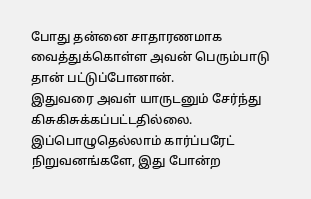போது தன்னை சாதாரணமாக வைத்துக்கொள்ள அவன் பெரும்பாடு தான் பட்டுப்போனான்.
இதுவரை அவள் யாருடனும் சேர்ந்து கிசுகிசுக்கப்பட்டதில்லை. இப்பொழுதெல்லாம் கார்ப்பரேட் நிறுவனங்களே, இது போன்ற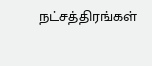நட்சத்திரங்கள்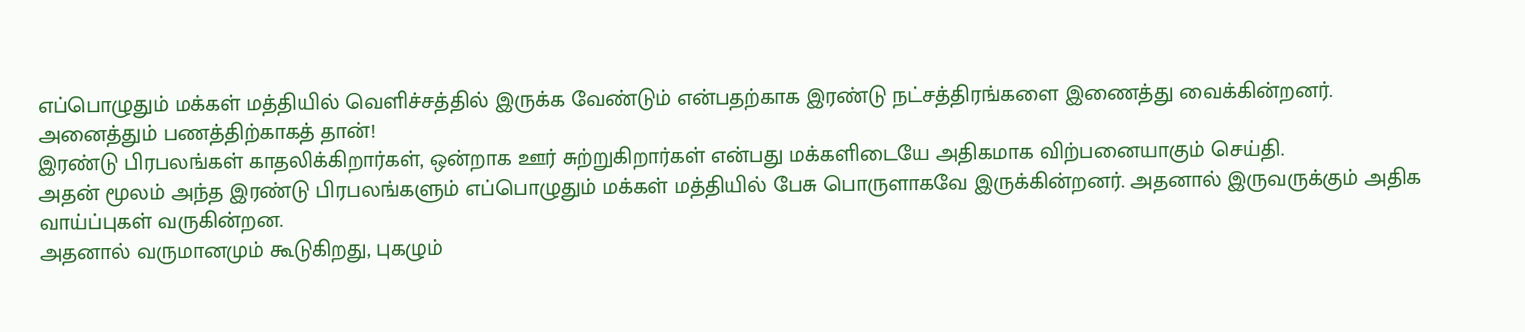எப்பொழுதும் மக்கள் மத்தியில் வெளிச்சத்தில் இருக்க வேண்டும் என்பதற்காக இரண்டு நட்சத்திரங்களை இணைத்து வைக்கின்றனர்.
அனைத்தும் பணத்திற்காகத் தான்!
இரண்டு பிரபலங்கள் காதலிக்கிறார்கள், ஒன்றாக ஊர் சுற்றுகிறார்கள் என்பது மக்களிடையே அதிகமாக விற்பனையாகும் செய்தி.
அதன் மூலம் அந்த இரண்டு பிரபலங்களும் எப்பொழுதும் மக்கள் மத்தியில் பேசு பொருளாகவே இருக்கின்றனர். அதனால் இருவருக்கும் அதிக வாய்ப்புகள் வருகின்றன.
அதனால் வருமானமும் கூடுகிறது, புகழும்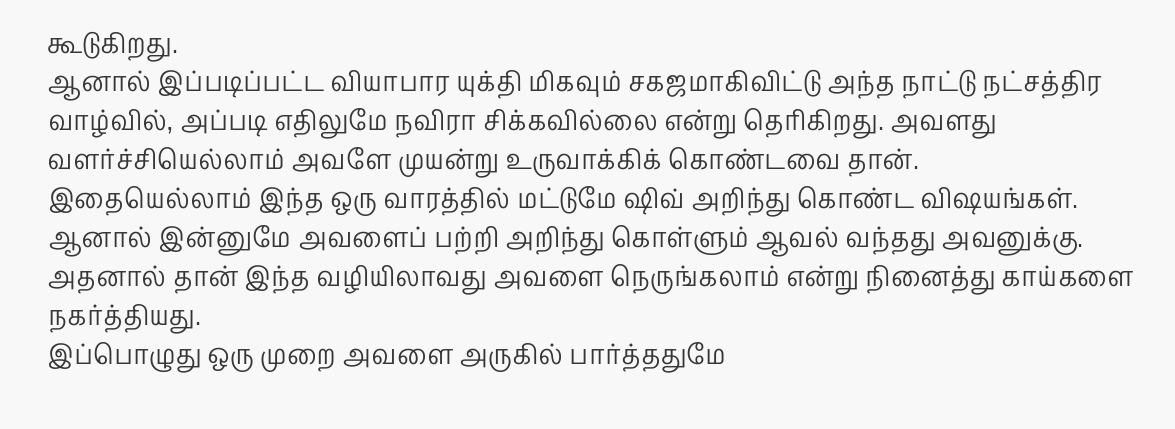கூடுகிறது.
ஆனால் இப்படிப்பட்ட வியாபார யுக்தி மிகவும் சகஜமாகிவிட்டு அந்த நாட்டு நட்சத்திர வாழ்வில், அப்படி எதிலுமே நவிரா சிக்கவில்லை என்று தெரிகிறது. அவளது வளர்ச்சியெல்லாம் அவளே முயன்று உருவாக்கிக் கொண்டவை தான்.
இதையெல்லாம் இந்த ஒரு வாரத்தில் மட்டுமே ஷிவ் அறிந்து கொண்ட விஷயங்கள்.
ஆனால் இன்னுமே அவளைப் பற்றி அறிந்து கொள்ளும் ஆவல் வந்தது அவனுக்கு. அதனால் தான் இந்த வழியிலாவது அவளை நெருங்கலாம் என்று நினைத்து காய்களை நகர்த்தியது.
இப்பொழுது ஒரு முறை அவளை அருகில் பார்த்ததுமே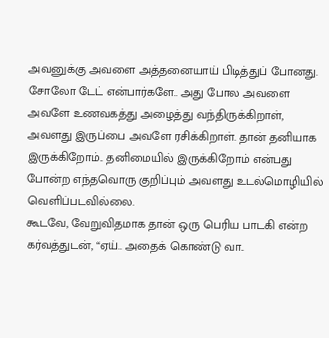அவனுக்கு அவளை அத்தனையாய் பிடித்துப் போனது.
சோலோ டேட் என்பார்களே.. அது போல அவளை அவளே உணவகத்து அழைத்து வந்திருக்கிறாள், அவளது இருப்பை அவளே ரசிக்கிறாள். தான் தனியாக இருக்கிறோம்.. தனிமையில் இருக்கிறோம் என்பது போன்ற எந்தவொரு குறிப்பும் அவளது உடல்மொழியில் வெளிப்படவில்லை.
கூடவே, வேறுவிதமாக தான் ஒரு பெரிய பாடகி என்ற கர்வத்துடன், “ஏய்.. அதைக் கொண்டு வா..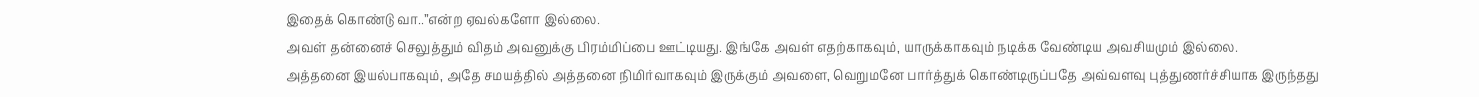இதைக் கொண்டு வா..”என்ற ஏவல்களோ இல்லை.
அவள் தன்னைச் செலுத்தும் விதம் அவனுக்கு பிரம்மிப்பை ஊட்டியது. இங்கே அவள் எதற்காகவும், யாருக்காகவும் நடிக்க வேண்டிய அவசியமும் இல்லை.
அத்தனை இயல்பாகவும், அதே சமயத்தில் அத்தனை நிமிர்வாகவும் இருக்கும் அவளை, வெறுமனே பார்த்துக் கொண்டிருப்பதே அவ்வளவு புத்துணர்ச்சியாக இருந்தது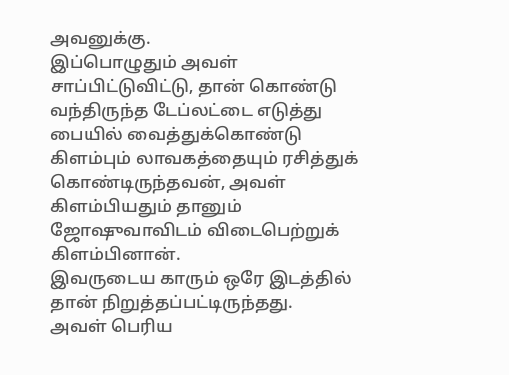அவனுக்கு.
இப்பொழுதும் அவள் சாப்பிட்டுவிட்டு, தான் கொண்டு வந்திருந்த டேப்லட்டை எடுத்து பையில் வைத்துக்கொண்டு கிளம்பும் லாவகத்தையும் ரசித்துக் கொண்டிருந்தவன், அவள் கிளம்பியதும் தானும் ஜோஷுவாவிடம் விடைபெற்றுக் கிளம்பினான்.
இவருடைய காரும் ஒரே இடத்தில் தான் நிறுத்தப்பட்டிருந்தது.
அவள் பெரிய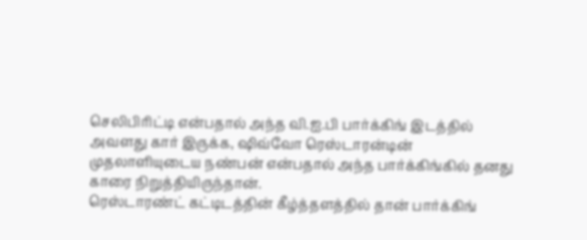செலிபிரிட்டி என்பதால் அந்த வி.ஐ.பி பார்க்கிங் இடத்தில் அவளது கார் இருக்க, ஷிவ்வோ ரெஸ்டாரன்டின் முதலாளியுடைய நண்பன் என்பதால் அந்த பார்க்கிங்கில் தனது காரை நிறுத்தியிருந்தான்.
ரெஸ்டாரண்ட் கட்டிடத்தின் கீழ்த்தளத்தில் தான் பார்க்கிங்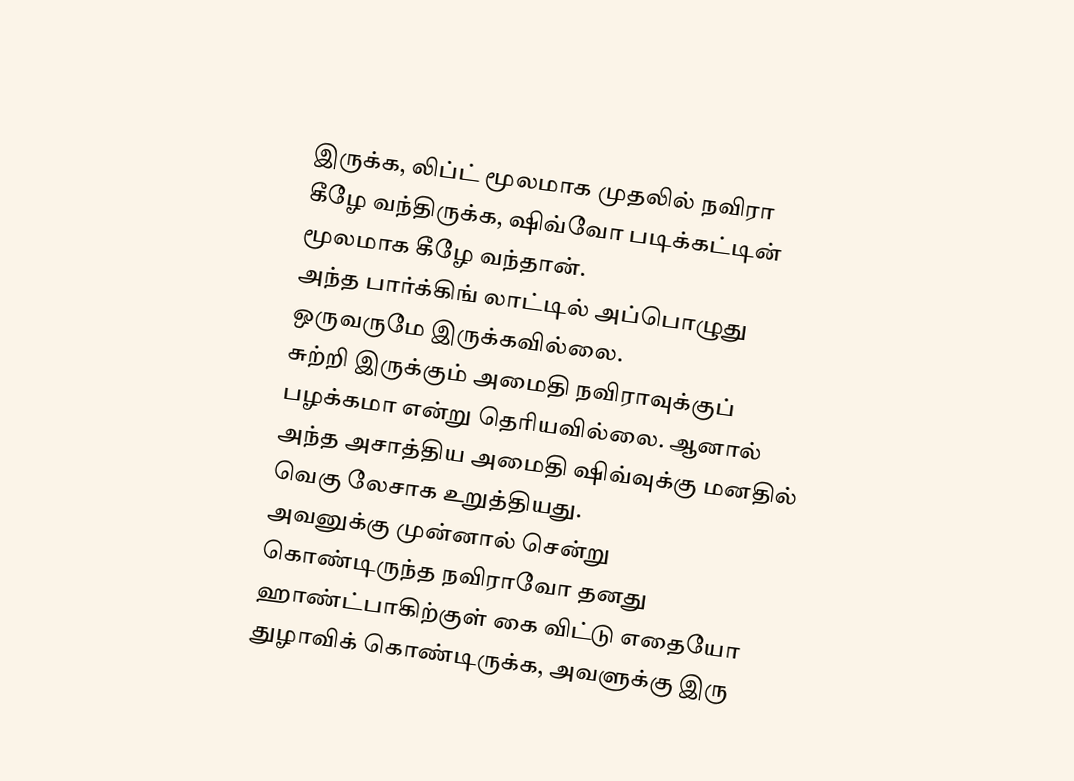இருக்க, லிப்ட் மூலமாக முதலில் நவிரா கீழே வந்திருக்க, ஷிவ்வோ படிக்கட்டின் மூலமாக கீழே வந்தான்.
அந்த பார்க்கிங் லாட்டில் அப்பொழுது ஒருவருமே இருக்கவில்லை.
சுற்றி இருக்கும் அமைதி நவிராவுக்குப் பழக்கமா என்று தெரியவில்லை. ஆனால் அந்த அசாத்திய அமைதி ஷிவ்வுக்கு மனதில் வெகு லேசாக உறுத்தியது.
அவனுக்கு முன்னால் சென்று கொண்டிருந்த நவிராவோ தனது ஹாண்ட்பாகிற்குள் கை விட்டு எதையோ துழாவிக் கொண்டிருக்க, அவளுக்கு இரு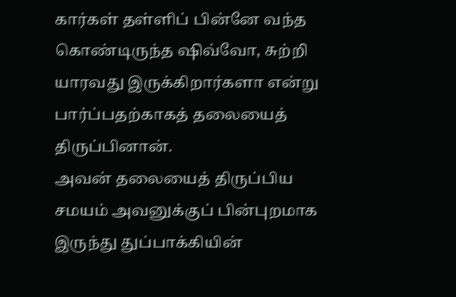கார்கள் தள்ளிப் பின்னே வந்த கொண்டிருந்த ஷிவ்வோ, சுற்றி யாரவது இருக்கிறார்களா என்று பார்ப்பதற்காகத் தலையைத் திருப்பினான்.
அவன் தலையைத் திருப்பிய சமயம் அவனுக்குப் பின்புறமாக இருந்து துப்பாக்கியின்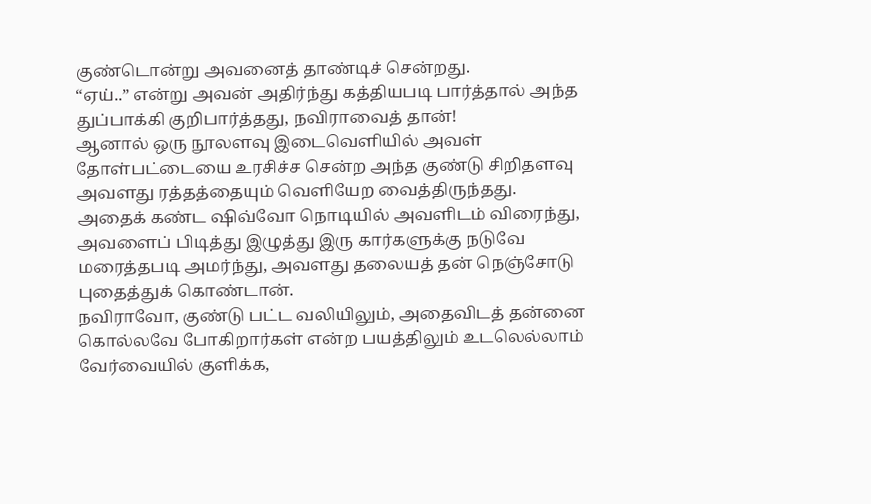குண்டொன்று அவனைத் தாண்டிச் சென்றது.
“ஏய்..” என்று அவன் அதிர்ந்து கத்தியபடி பார்த்தால் அந்த துப்பாக்கி குறிபார்த்தது, நவிராவைத் தான்!
ஆனால் ஒரு நூலளவு இடைவெளியில் அவள் தோள்பட்டையை உரசிச்ச சென்ற அந்த குண்டு சிறிதளவு அவளது ரத்தத்தையும் வெளியேற வைத்திருந்தது.
அதைக் கண்ட ஷிவ்வோ நொடியில் அவளிடம் விரைந்து, அவளைப் பிடித்து இழுத்து இரு கார்களுக்கு நடுவே மரைத்தபடி அமர்ந்து, அவளது தலையத் தன் நெஞ்சோடு புதைத்துக் கொண்டான்.
நவிராவோ, குண்டு பட்ட வலியிலும், அதைவிடத் தன்னை கொல்லவே போகிறார்கள் என்ற பயத்திலும் உடலெல்லாம் வேர்வையில் குளிக்க,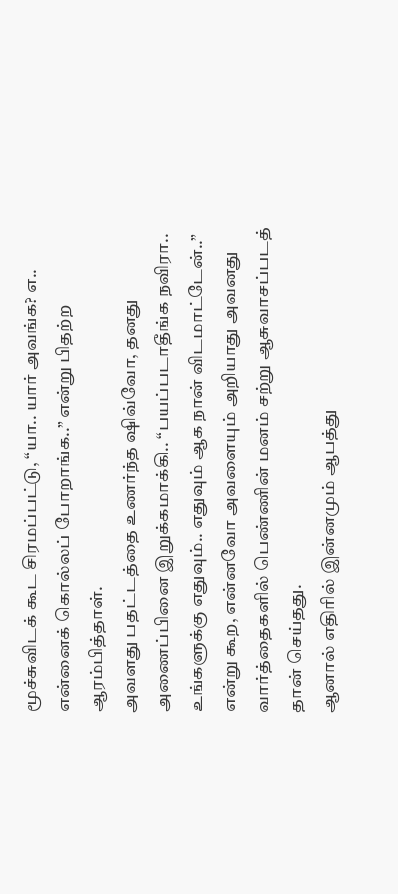மூச்சுவிடக் கூட சிரமப்பட்டு, “யா.. யார் அவங்க? எ.. என்னைக் கொல்லப் போறாங்க..” என்று பிதற்ற ஆரம்பித்தாள்.
அவளது பதட்டத்தை உணர்ந்த ஷிவ்வோ, தனது அணைப்பினை இறுக்கமாக்கி.. “பயப்படாதீங்க நவிரா.. உங்களுக்கு எதுவும்.. எதுவும் ஆக நான் விடமாட்டேன்..” என்று கூற, என்னவோ அவளையும் அறியாது அவனது வார்த்தைகளில் பெண்ணின் மனம் சற்று ஆசுவாசப்படத் தான் செய்தது.
ஆனால் எதிரில் இன்னமும் ஆபத்து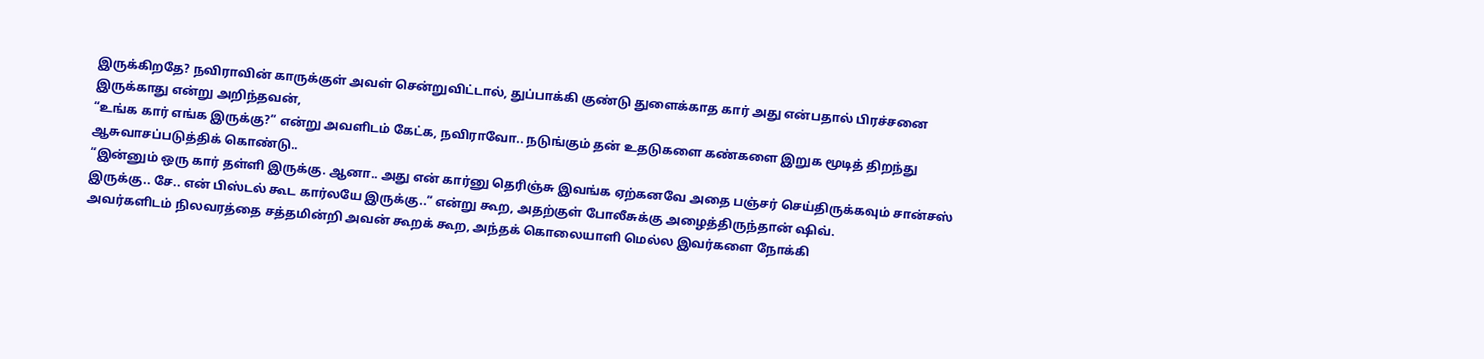இருக்கிறதே? நவிராவின் காருக்குள் அவள் சென்றுவிட்டால், துப்பாக்கி குண்டு துளைக்காத கார் அது என்பதால் பிரச்சனை இருக்காது என்று அறிந்தவன்,
“உங்க கார் எங்க இருக்கு?” என்று அவளிடம் கேட்க, நவிராவோ.. நடுங்கும் தன் உதடுகளை கண்களை இறுக மூடித் திறந்து ஆசுவாசப்படுத்திக் கொண்டு..
“இன்னும் ஒரு கார் தள்ளி இருக்கு. ஆனா.. அது என் கார்னு தெரிஞ்சு இவங்க ஏற்கனவே அதை பஞ்சர் செய்திருக்கவும் சான்சஸ் இருக்கு.. சே.. என் பிஸ்டல் கூட கார்லயே இருக்கு..” என்று கூற, அதற்குள் போலீசுக்கு அழைத்திருந்தான் ஷிவ்.
அவர்களிடம் நிலவரத்தை சத்தமின்றி அவன் கூறக் கூற, அந்தக் கொலையாளி மெல்ல இவர்களை நோக்கி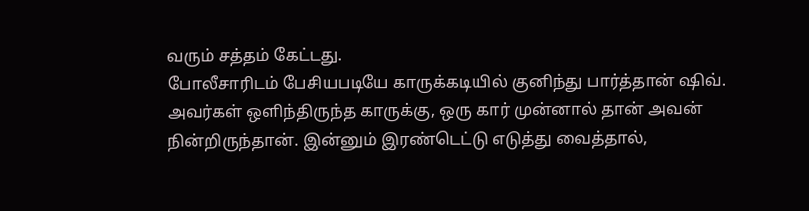வரும் சத்தம் கேட்டது.
போலீசாரிடம் பேசியபடியே காருக்கடியில் குனிந்து பார்த்தான் ஷிவ்.
அவர்கள் ஒளிந்திருந்த காருக்கு, ஒரு கார் முன்னால் தான் அவன் நின்றிருந்தான். இன்னும் இரண்டெட்டு எடுத்து வைத்தால்,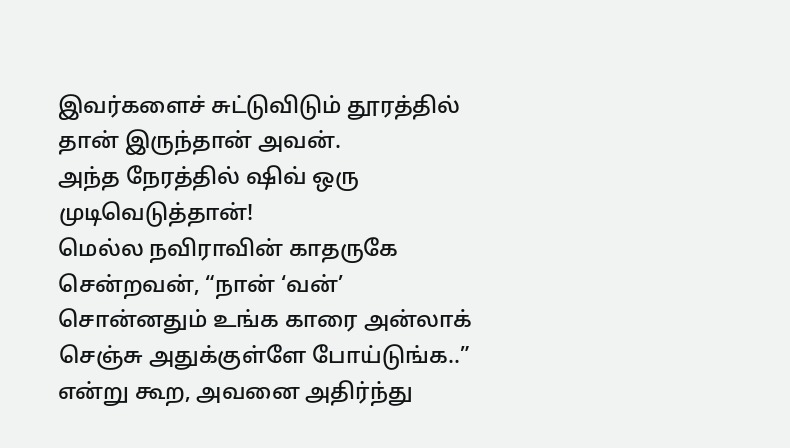இவர்களைச் சுட்டுவிடும் தூரத்தில் தான் இருந்தான் அவன்.
அந்த நேரத்தில் ஷிவ் ஒரு முடிவெடுத்தான்!
மெல்ல நவிராவின் காதருகே சென்றவன், “நான் ‘வன்’ சொன்னதும் உங்க காரை அன்லாக் செஞ்சு அதுக்குள்ளே போய்டுங்க..” என்று கூற, அவனை அதிர்ந்து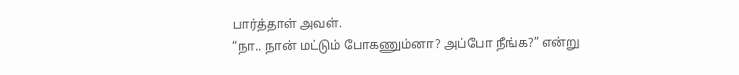பார்த்தாள் அவள்.
“நா.. நான் மட்டும் போகணும்னா? அப்போ நீங்க?” என்று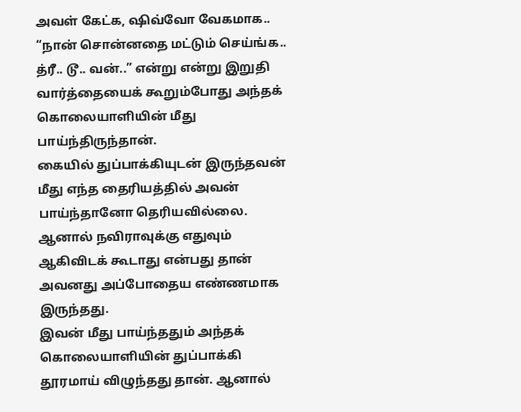அவள் கேட்க, ஷிவ்வோ வேகமாக..
“நான் சொன்னதை மட்டும் செய்ங்க.. த்ரீ.. டூ.. வன்..” என்று என்று இறுதி வார்த்தையைக் கூறும்போது அந்தக் கொலையாளியின் மீது பாய்ந்திருந்தான்.
கையில் துப்பாக்கியுடன் இருந்தவன் மீது எந்த தைரியத்தில் அவன் பாய்ந்தானோ தெரியவில்லை. ஆனால் நவிராவுக்கு எதுவும் ஆகிவிடக் கூடாது என்பது தான் அவனது அப்போதைய எண்ணமாக இருந்தது.
இவன் மீது பாய்ந்ததும் அந்தக் கொலையாளியின் துப்பாக்கி தூரமாய் விழுந்தது தான். ஆனால்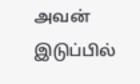அவன் இடுப்பில்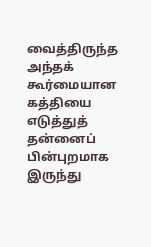வைத்திருந்த அந்தக் கூர்மையான கத்தியை எடுத்துத் தன்னைப் பின்புறமாக இருந்து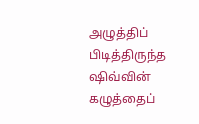அழுத்திப் பிடித்திருந்த ஷிவ்வின் கழுத்தைப்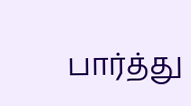பார்த்து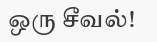ஒரு சீவல்!